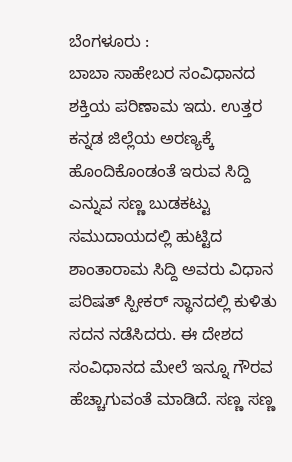ಬೆಂಗಳೂರು :
ಬಾಬಾ ಸಾಹೇಬರ ಸಂವಿಧಾನದ ಶಕ್ತಿಯ ಪರಿಣಾಮ ಇದು. ಉತ್ತರ ಕನ್ನಡ ಜಿಲ್ಲೆಯ ಅರಣ್ಯಕ್ಕೆ ಹೊಂದಿಕೊಂಡಂತೆ ಇರುವ ಸಿದ್ದಿ ಎನ್ನುವ ಸಣ್ಣ ಬುಡಕಟ್ಟು ಸಮುದಾಯದಲ್ಲಿ ಹುಟ್ಟಿದ ಶಾಂತಾರಾಮ ಸಿದ್ದಿ ಅವರು ವಿಧಾನ ಪರಿಷತ್ ಸ್ಪೀಕರ್ ಸ್ಥಾನದಲ್ಲಿ ಕುಳಿತು ಸದನ ನಡೆಸಿದರು. ಈ ದೇಶದ ಸಂವಿಧಾನದ ಮೇಲೆ ಇನ್ನೂ ಗೌರವ ಹೆಚ್ಚಾಗುವಂತೆ ಮಾಡಿದೆ. ಸಣ್ಣ ಸಣ್ಣ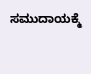ಸಮುದಾಯಕ್ಮೆ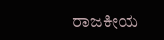ರಾಜಕೀಯ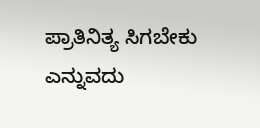ಪ್ರಾತಿನಿತ್ಯ ಸಿಗಬೇಕು ಎನ್ನುವದು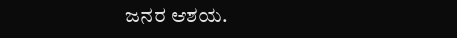ಜನರ ಆಶಯ.